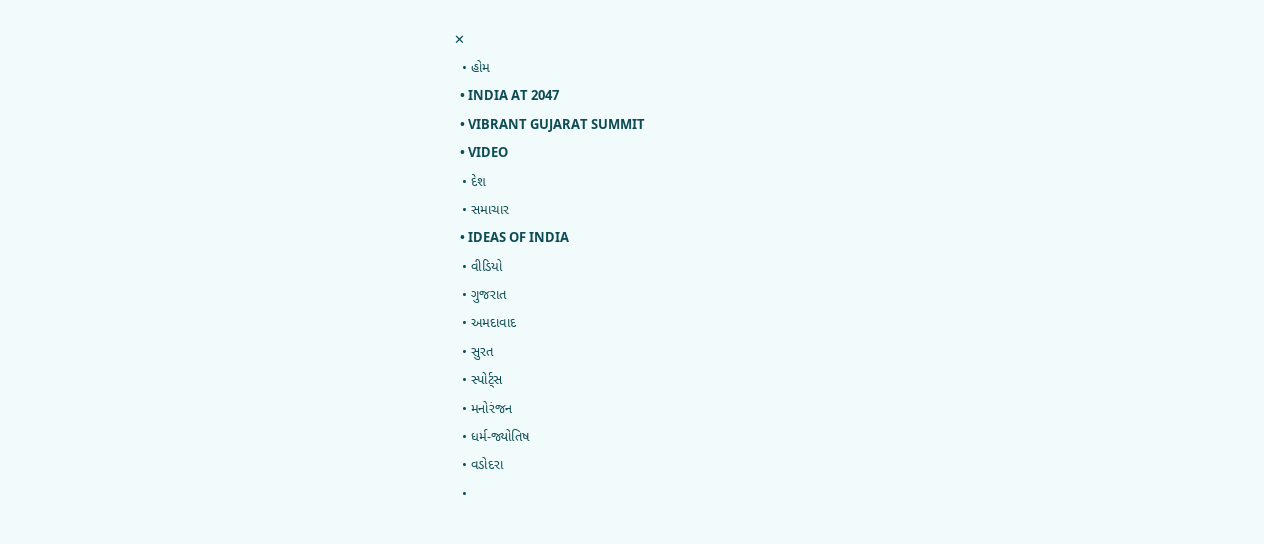✕
  • હોમ
  • INDIA AT 2047
  • VIBRANT GUJARAT SUMMIT
  • VIDEO
  • દેશ
  • સમાચાર
  • IDEAS OF INDIA
  • વીડિયો
  • ગુજરાત
  • અમદાવાદ
  • સુરત
  • સ્પોર્ટ્સ
  • મનોરંજન
  • ધર્મ-જ્યોતિષ
  • વડોદરા
  •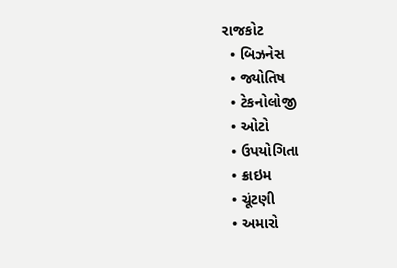રાજકોટ
  • બિઝનેસ
  • જ્યોતિષ
  • ટેકનોલોજી
  • ઓટો
  • ઉપયોગિતા
  • ક્રાઇમ
  • ચૂંટણી
  • અમારો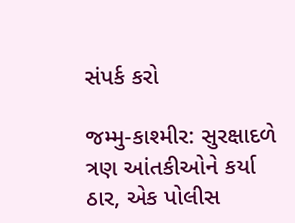સંપર્ક કરો

જમ્મુ-કાશ્મીર: સુરક્ષાદળે ત્રણ આંતકીઓને કર્યા ઠાર, એક પોલીસ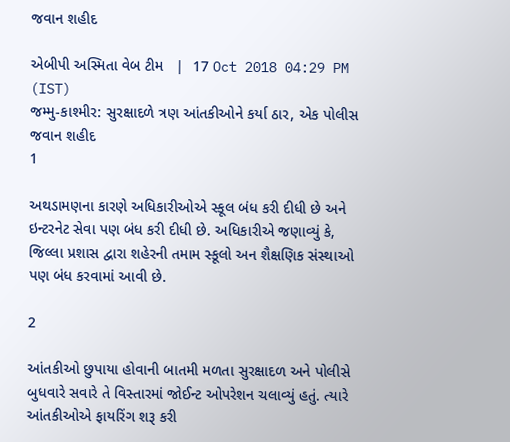જવાન શહીદ

એબીપી અસ્મિતા વેબ ટીમ   |  17 Oct 2018 04:29 PM (IST)
જમ્મુ-કાશ્મીર: સુરક્ષાદળે ત્રણ આંતકીઓને કર્યા ઠાર, એક પોલીસ જવાન શહીદ
1

અથડામણના કારણે અધિકારીઓએ સ્કૂલ બંધ કરી દીધી છે અને ઇન્ટરનેટ સેવા પણ બંધ કરી દીધી છે. અધિકારીએ જણાવ્યું કે, જિલ્લા પ્રશાસ દ્વારા શહેરની તમામ સ્કૂલો અન શૈક્ષણિક સંસ્થાઓ પણ બંધ કરવામાં આવી છે.

2

આંતકીઓ છુપાયા હોવાની બાતમી મળતા સુરક્ષાદળ અને પોલીસે બુધવારે સવારે તે વિસ્તારમાં જોઈન્ટ ઓપરેશન ચલાવ્યું હતું. ત્યારે આંતકીઓએ ફાયરિંગ શરૂ કરી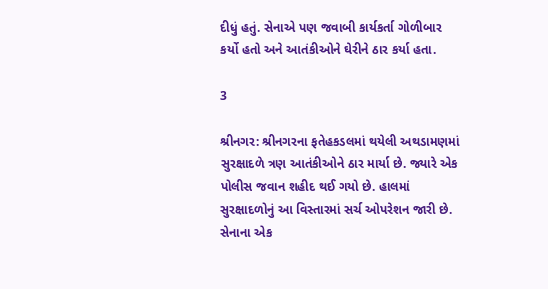દીધું હતું. સેનાએ પણ જવાબી કાર્યકર્તા ગોળીબાર કર્યો હતો અને આતંકીઓને ઘેરીને ઠાર કર્યા હતા.

3

શ્રીનગર: શ્રીનગરના ફતેહકડલમાં થયેલી અથડામણમાં સુરક્ષાદળે ત્રણ આતંકીઓને ઠાર માર્યા છે. જ્યારે એક પોલીસ જવાન શહીદ થઈ ગયો છે. હાલમાં સુરક્ષાદળોનું આ વિસ્તારમાં સર્ચ ઓપરેશન જારી છે. સેનાના એક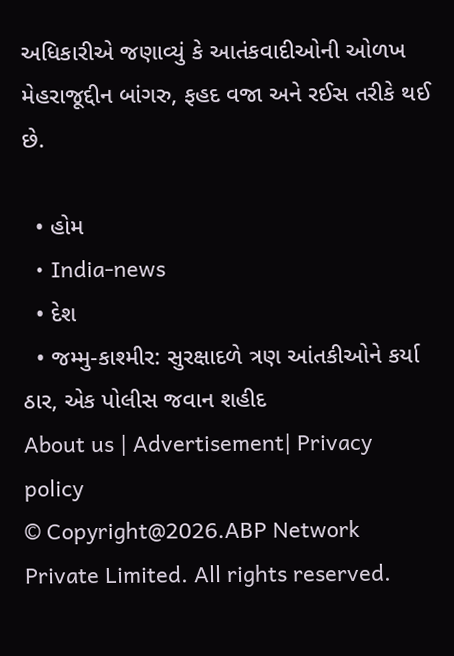અધિકારીએ જણાવ્યું કે આતંકવાદીઓની ઓળખ મેહરાજૂદ્દીન બાંગરુ, ફહદ વજા અને રઈસ તરીકે થઈ છે.

  • હોમ
  • India-news
  • દેશ
  • જમ્મુ-કાશ્મીર: સુરક્ષાદળે ત્રણ આંતકીઓને કર્યા ઠાર, એક પોલીસ જવાન શહીદ
About us | Advertisement| Privacy policy
© Copyright@2026.ABP Network Private Limited. All rights reserved.